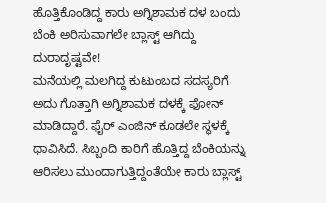ಹೊತ್ತಿಕೊಂಡಿದ್ದ ಕಾರು ಅಗ್ನಿಶಾಮಕ ದಳ ಬಂದು ಬೆಂಕಿ ಅರಿಸುವಾಗಲೇ ಬ್ಲಾಸ್ಟ್ ಆಗಿದ್ದು ದುರಾದೃಷ್ಟವೇ!
ಮನೆಯಲ್ಲಿ ಮಲಗಿದ್ದ ಕುಟುಂಬದ ಸದಸ್ಯರಿಗೆ ಅದು ಗೊತ್ತಾಗಿ ಅಗ್ನಿಶಾಮಕ ದಳಕ್ಕೆ ಫೋನ್ ಮಾಡಿದ್ದಾರೆ. ಫೈರ್ ಎಂಜಿನ್ ಕೂಡಲೇ ಸ್ಥಳಕ್ಕೆ ಧಾವಿಸಿದೆ. ಸಿಬ್ಬಂದಿ ಕಾರಿಗೆ ಹೊತ್ತಿದ್ದ ಬೆಂಕಿಯನ್ನು ಆರಿಸಲು ಮುಂದಾಗುತ್ತಿದ್ದಂತೆಯೇ ಕಾರು ಬ್ಲಾಸ್ಟ್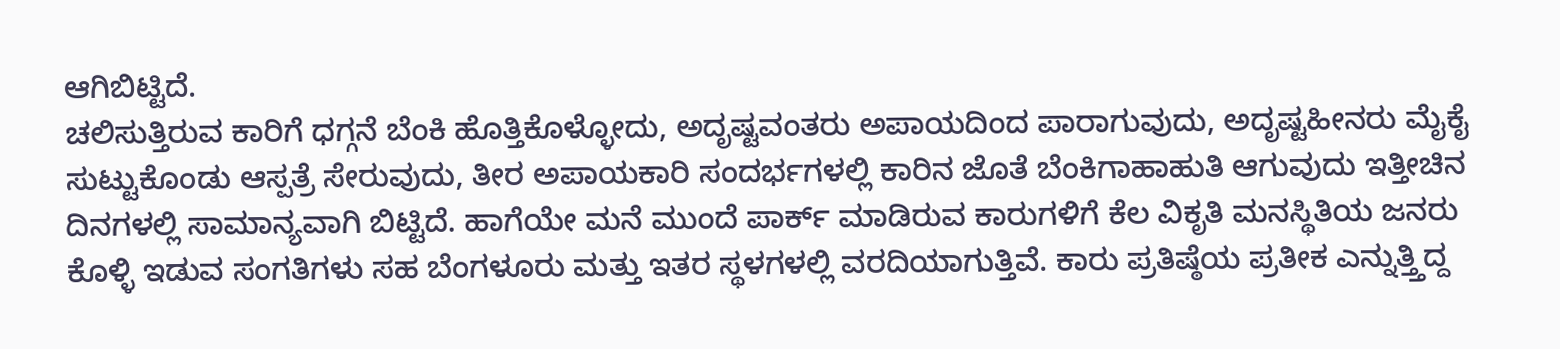ಆಗಿಬಿಟ್ಟಿದೆ.
ಚಲಿಸುತ್ತಿರುವ ಕಾರಿಗೆ ಧಗ್ಗನೆ ಬೆಂಕಿ ಹೊತ್ತಿಕೊಳ್ಳೋದು, ಅದೃಷ್ಟವಂತರು ಅಪಾಯದಿಂದ ಪಾರಾಗುವುದು, ಅದೃಷ್ಟಹೀನರು ಮೈಕೈ ಸುಟ್ಟುಕೊಂಡು ಆಸ್ಪತ್ರೆ ಸೇರುವುದು, ತೀರ ಅಪಾಯಕಾರಿ ಸಂದರ್ಭಗಳಲ್ಲಿ ಕಾರಿನ ಜೊತೆ ಬೆಂಕಿಗಾಹಾಹುತಿ ಆಗುವುದು ಇತ್ತೀಚಿನ ದಿನಗಳಲ್ಲಿ ಸಾಮಾನ್ಯವಾಗಿ ಬಿಟ್ಟಿದೆ. ಹಾಗೆಯೇ ಮನೆ ಮುಂದೆ ಪಾರ್ಕ್ ಮಾಡಿರುವ ಕಾರುಗಳಿಗೆ ಕೆಲ ವಿಕೃತಿ ಮನಸ್ಥಿತಿಯ ಜನರು ಕೊಳ್ಳಿ ಇಡುವ ಸಂಗತಿಗಳು ಸಹ ಬೆಂಗಳೂರು ಮತ್ತು ಇತರ ಸ್ಥಳಗಳಲ್ಲಿ ವರದಿಯಾಗುತ್ತಿವೆ. ಕಾರು ಪ್ರತಿಷ್ಠೆಯ ಪ್ರತೀಕ ಎನ್ನುತ್ತ್ತಿದ್ದ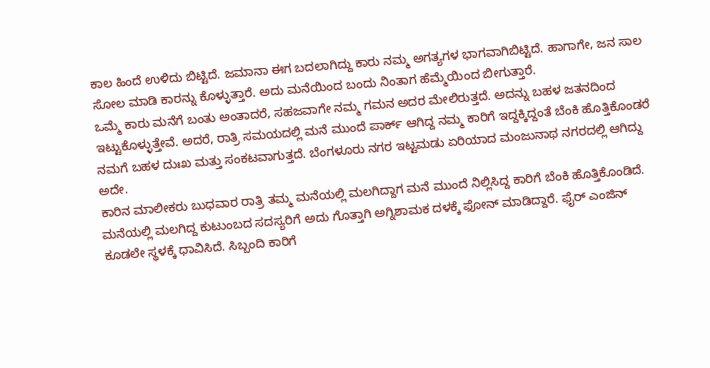ಕಾಲ ಹಿಂದೆ ಉಳಿದು ಬಿಟ್ಟಿದೆ. ಜಮಾನಾ ಈಗ ಬದಲಾಗಿದ್ದು ಕಾರು ನಮ್ಮ ಅಗತ್ಯಗಳ ಭಾಗವಾಗಿಬಿಟ್ಟಿದೆ. ಹಾಗಾಗೇ, ಜನ ಸಾಲ ಸೋಲ ಮಾಡಿ ಕಾರನ್ನು ಕೊಳ್ಳುತ್ತಾರೆ. ಅದು ಮನೆಯಿಂದ ಬಂದು ನಿಂತಾಗ ಹೆಮ್ಮೆಯಿಂದ ಬೀಗುತ್ತಾರೆ.
ಒಮ್ಮೆ ಕಾರು ಮನೆಗೆ ಬಂತು ಅಂತಾದರೆ, ಸಹಜವಾಗೇ ನಮ್ಮ ಗಮನ ಅದರ ಮೇಲಿರುತ್ತದೆ. ಅದನ್ನು ಬಹಳ ಜತನದಿಂದ ಇಟ್ಟುಕೊಳ್ಳುತ್ತೇವೆ. ಅದರೆ, ರಾತ್ರಿ ಸಮಯದಲ್ಲಿ ಮನೆ ಮುಂದೆ ಪಾರ್ಕ್ ಆಗಿದ್ದ ನಮ್ಮ ಕಾರಿಗೆ ಇದ್ದಕ್ಕಿದ್ದಂತೆ ಬೆಂಕಿ ಹೊತ್ತಿಕೊಂಡರೆ ನಮಗೆ ಬಹಳ ದುಃಖ ಮತ್ತು ಸಂಕಟವಾಗುತ್ತದೆ. ಬೆಂಗಳೂರು ನಗರ ಇಟ್ಟಮಡು ಏರಿಯಾದ ಮಂಜುನಾಥ ನಗರದಲ್ಲಿ ಆಗಿದ್ದು ಅದೇ.
ಕಾರಿನ ಮಾಲೀಕರು ಬುಧವಾರ ರಾತ್ರಿ ತಮ್ಮ ಮನೆಯಲ್ಲಿ ಮಲಗಿದ್ದಾಗ ಮನೆ ಮುಂದೆ ನಿಲ್ಲಿಸಿದ್ದ ಕಾರಿಗೆ ಬೆಂಕಿ ಹೊತ್ತಿಕೊಂಡಿದೆ. ಮನೆಯಲ್ಲಿ ಮಲಗಿದ್ದ ಕುಟುಂಬದ ಸದಸ್ಯರಿಗೆ ಅದು ಗೊತ್ತಾಗಿ ಅಗ್ನಿಶಾಮಕ ದಳಕ್ಕೆ ಫೋನ್ ಮಾಡಿದ್ದಾರೆ. ಫೈರ್ ಎಂಜಿನ್ ಕೂಡಲೇ ಸ್ಥಳಕ್ಕೆ ಧಾವಿಸಿದೆ. ಸಿಬ್ಬಂದಿ ಕಾರಿಗೆ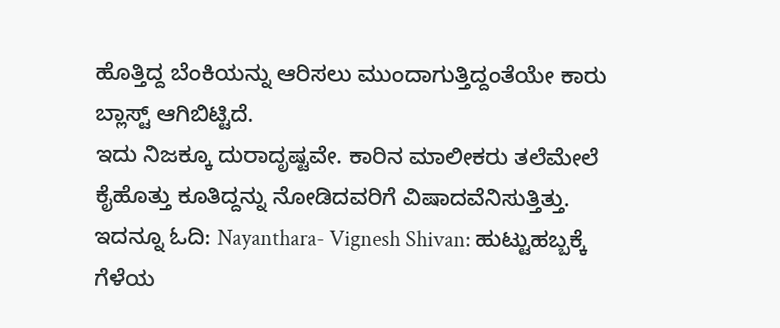ಹೊತ್ತಿದ್ದ ಬೆಂಕಿಯನ್ನು ಆರಿಸಲು ಮುಂದಾಗುತ್ತಿದ್ದಂತೆಯೇ ಕಾರು ಬ್ಲಾಸ್ಟ್ ಆಗಿಬಿಟ್ಟಿದೆ.
ಇದು ನಿಜಕ್ಕೂ ದುರಾದೃಷ್ಟವೇ. ಕಾರಿನ ಮಾಲೀಕರು ತಲೆಮೇಲೆ ಕೈಹೊತ್ತು ಕೂತಿದ್ದನ್ನು ನೋಡಿದವರಿಗೆ ವಿಷಾದವೆನಿಸುತ್ತಿತ್ತು.
ಇದನ್ನೂ ಓದಿ: Nayanthara- Vignesh Shivan: ಹುಟ್ಟುಹಬ್ಬಕ್ಕೆ ಗೆಳೆಯ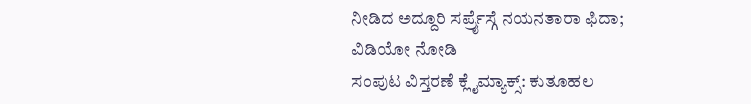ನೀಡಿದ ಅದ್ದೂರಿ ಸರ್ಪ್ರೈಸ್ಗೆ ನಯನತಾರಾ ಫಿದಾ; ವಿಡಿಯೋ ನೋಡಿ
ಸಂಪುಟ ವಿಸ್ತರಣೆ ಕ್ಲೈಮ್ಯಾಕ್ಸ್: ಕುತೂಹಲ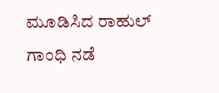ಮೂಡಿಸಿದ ರಾಹುಲ್ ಗಾಂಧಿ ನಡೆ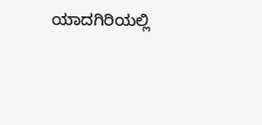ಯಾದಗಿರಿಯಲ್ಲಿ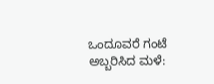ಒಂದೂವರೆ ಗಂಟೆ ಅಬ್ಬರಿಸಿದ ಮಳೆ: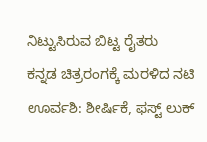ನಿಟ್ಟುಸಿರುವ ಬಿಟ್ಟ ರೈತರು
ಕನ್ನಡ ಚಿತ್ರರಂಗಕ್ಕೆ ಮರಳಿದ ನಟಿ ಊರ್ವಶಿ: ಶೀರ್ಷಿಕೆ, ಫಸ್ಟ್ ಲುಕ್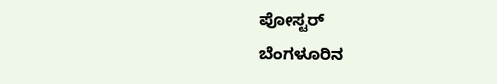ಪೋಸ್ಟರ್
ಬೆಂಗಳೂರಿನ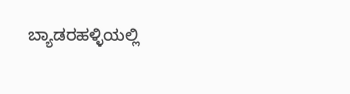ಬ್ಯಾಡರಹಳ್ಳಿಯಲ್ಲಿ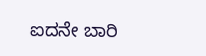ಐದನೇ ಬಾರಿ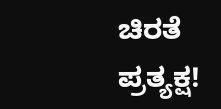ಚಿರತೆ ಪ್ರತ್ಯಕ್ಷ!